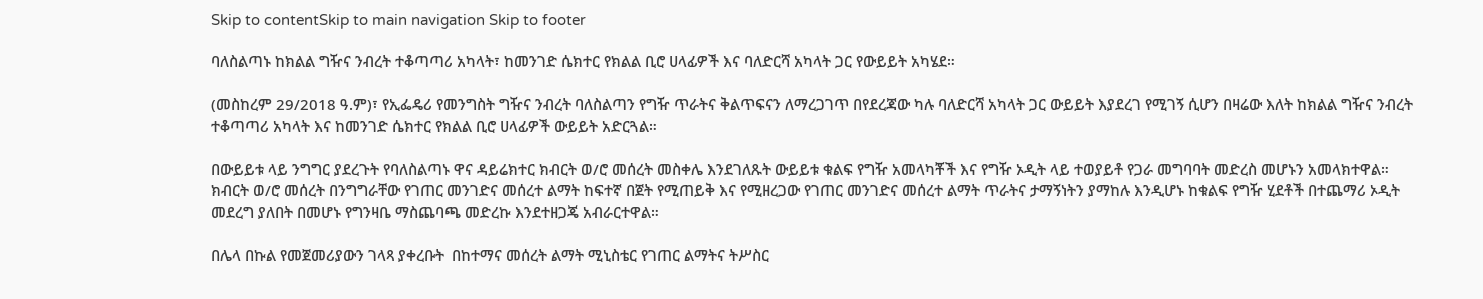Skip to contentSkip to main navigation Skip to footer

ባለስልጣኑ ከክልል ግዥና ንብረት ተቆጣጣሪ አካላት፣ ከመንገድ ሴክተር የክልል ቢሮ ሀላፊዎች እና ባለድርሻ አካላት ጋር የውይይት አካሄደ።

(መስከረም 29/2018 ዓ.ም)፣ የኢፌዴሪ የመንግስት ግዥና ንብረት ባለስልጣን የግዥ ጥራትና ቅልጥፍናን ለማረጋገጥ በየደረጃው ካሉ ባለድርሻ አካላት ጋር ውይይት እያደረገ የሚገኝ ሲሆን በዛሬው እለት ከክልል ግዥና ንብረት ተቆጣጣሪ አካላት እና ከመንገድ ሴክተር የክልል ቢሮ ሀላፊዎች ውይይት አድርጓል።

በውይይቱ ላይ ንግግር ያደረጉት የባለስልጣኑ ዋና ዳይሬክተር ክብርት ወ/ሮ መሰረት መስቀሌ እንደገለጹት ውይይቱ ቁልፍ የግዥ አመላካቾች እና የግዥ ኦዲት ላይ ተወያይቶ የጋራ መግባባት መድረስ መሆኑን አመላክተዋል። ክብርት ወ/ሮ መሰረት በንግግራቸው የገጠር መንገድና መሰረተ ልማት ከፍተኛ በጀት የሚጠይቅ እና የሚዘረጋው የገጠር መንገድና መሰረተ ልማት ጥራትና ታማኝነትን ያማከሉ እንዲሆኑ ከቁልፍ የግዥ ሂደቶች በተጨማሪ ኦዲት መደረግ ያለበት በመሆኑ የግንዛቤ ማስጨባጫ መድረኩ እንደተዘጋጄ አብራርተዋል።

በሌላ በኩል የመጀመሪያውን ገላጻ ያቀረቡት  በከተማና መሰረት ልማት ሚኒስቴር የገጠር ልማትና ትሥስር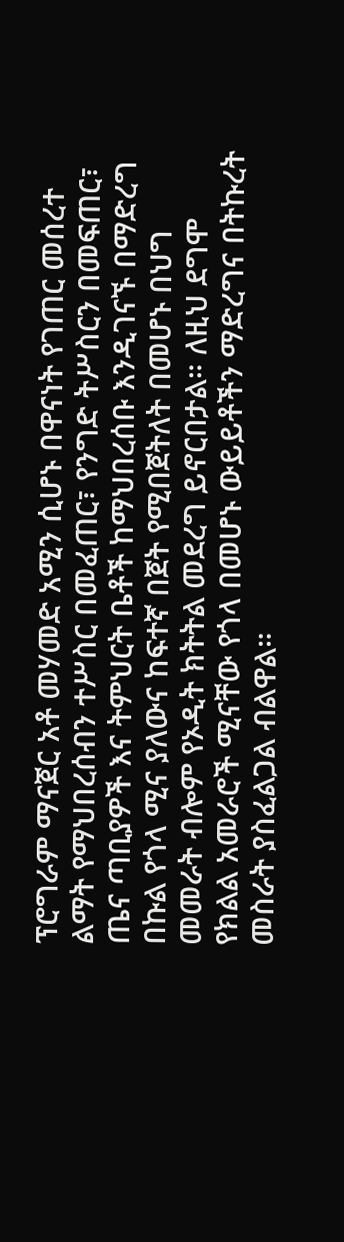ፕሮግራም ማናጀር አቶ መሃመድ አሚን ሲሆኑ በዋናነት የገጠር መሰረተ ልማት የማህበረሰብን ተሥስር በመፈጠር፣ የንግድ ትሥስርን በመፍጠር፣ ጤና ጣቢያዎች እና ትምህርት ቤቶች ከማህበረሰቡ እንዲገናኙ በማድረግ በኩል የጎላ ሚና ያለውና ከፍተኛ በጀት የሚበጀትለት በመሆኑ በህግ መመራት ብሎም የኦዲት ክትትል መደረግ ይኖርበታል። ለዚህ ደግሞ የክልል አመራሮች ሚናቸው የጎላ በመሆኑ ውይይቶችን ማድረግና በትኩረት መስራት ያስፈልጋል ብልዋል።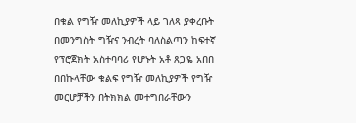በቁል የግዥ መለኪያዎች ላይ ገለጻ ያቀረቡት በመንግስት ግዥና ንብረት ባለስልጣን ከፍተኛ የፕሮጀክት አስተባባሪ የሆኑት አቶ ጸጋዬ አበበ በበኩላቸው ቁልፍ የግዥ መለኪያዎች የግዥ መርሆቻችን በትክክል መተግበራቸውን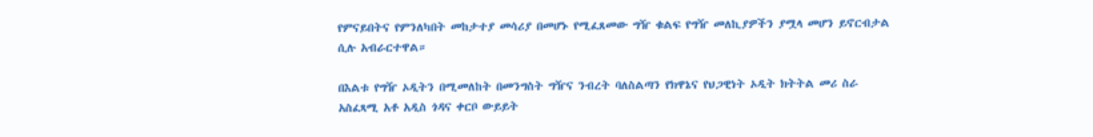የምናይበትና የምንለካበት መከታተያ መሳሪያ በመሆኑ የሚፈጸመው ግዥ ቁልፍ የግዥ መለኪያዎችን ያሟላ መሆን ይኖርብታል ሲሉ አብራርተዋል።

በእልቱ የግዥ ኦዲትን በሚመለከት በመንግስት ግዥና ንብረት ባለስልጣን የክዋኔና የህጋዊነት ኦዲት ክትትል መሪ ስራ አስፈጻሚ አቶ አዲስ ጎዳና ቀርቦ ውይይት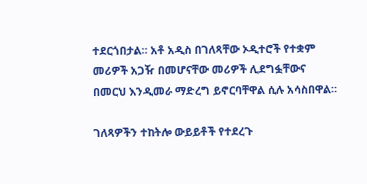ተደርጎበታል። አቶ አዲስ በገለጻቸው ኦዲተሮች የተቋም መሪዎች አጋዥ በመሆናቸው መሪዎች ሊደግፏቸውና በመርህ እንዲመራ ማድረግ ይኖርባቸዋል ሲሉ አሳስበዋል።

ገለጻዎችን ተከትሎ ውይይቶች የተደረጉ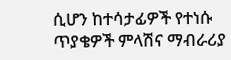ሲሆን ከተሳታፊዎች የተነሱ ጥያቄዎች ምላሽና ማብራሪያ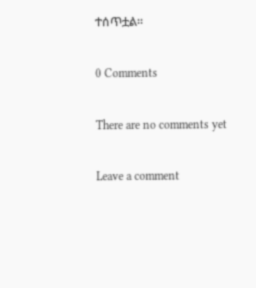ተሰጥቷል።

0 Comments

There are no comments yet

Leave a comment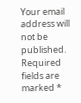Your email address will not be published. Required fields are marked *